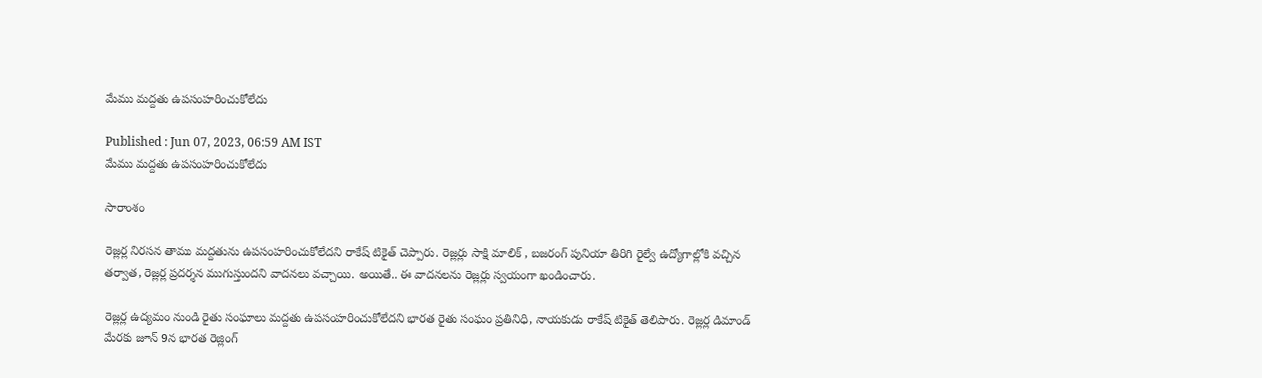మేము మద్దతు ఉపసంహరించుకోలేదు

Published : Jun 07, 2023, 06:59 AM IST
మేము మద్దతు ఉపసంహరించుకోలేదు

సారాంశం

రెజ్లర్ల నిరసన తాము మద్దతును ఉపసంహరించుకోలేదని రాకేష్ టికైత్ చెప్పారు. రెజ్లర్లు సాక్షి మాలిక్ , బజరంగ్ పునియా తిరిగి రైల్వే ఉద్యోగాల్లోకి వచ్చిన తర్వాత, రెజ్లర్ల ప్రదర్శన ముగుస్తుందని వాదనలు వచ్చాయి. అయితే.. ఈ వాదనలను రెజ్లర్లు స్వయంగా ఖండించారు.

రెజ్లర్ల ఉద్యమం నుండి రైతు సంఘాలు మద్దతు ఉపసంహరించుకోలేదని భారత రైతు సంఘం ప్రతినిధి, నాయకుడు రాకేష్ టికైత్ తెలిపారు. రెజ్లర్ల డిమాండ్‌ మేరకు జూన్‌ 9న భారత రెజ్లింగ్‌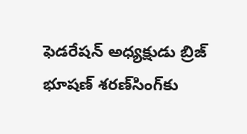ఫెడరేషన్‌ అధ్యక్షుడు బ్రిజ్‌ భూషణ్‌ శరణ్‌సింగ్‌కు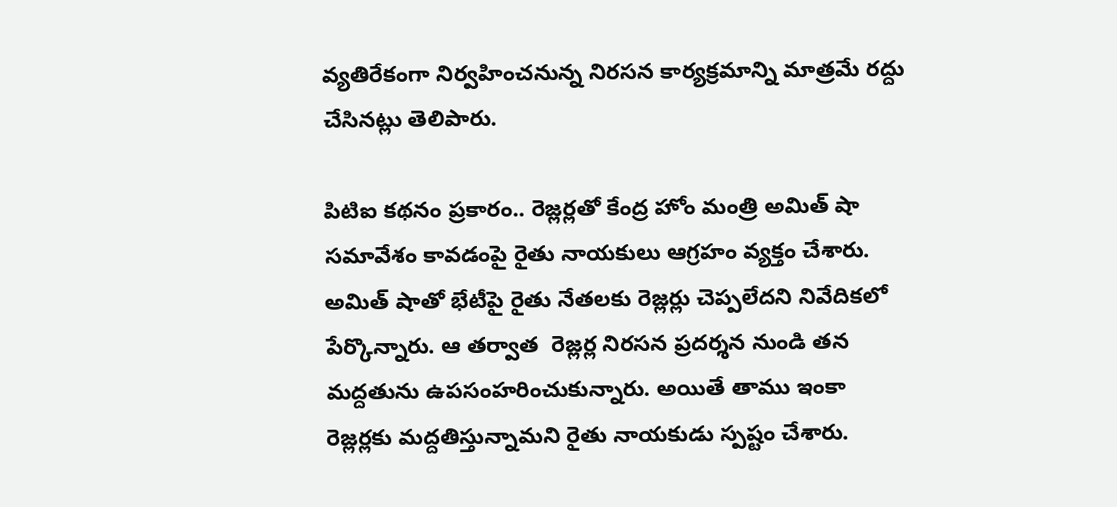వ్యతిరేకంగా నిర్వహించనున్న నిరసన కార్యక్రమాన్ని మాత్రమే రద్దు చేసినట్లు తెలిపారు.

పిటిఐ కథనం ప్రకారం.. రెజ్లర్లతో కేంద్ర హోం మంత్రి అమిత్ షా సమావేశం కావడంపై రైతు నాయకులు ఆగ్రహం వ్యక్తం చేశారు. అమిత్ షాతో భేటీపై రైతు నేతలకు రెజ్లర్లు చెప్పలేదని నివేదికలో పేర్కొన్నారు. ఆ తర్వాత  రెజ్లర్ల నిరసన ప్రదర్శన నుండి తన మద్దతును ఉపసంహరించుకున్నారు. అయితే తాము ఇంకా రెజ్లర్లకు మద్దతిస్తున్నామని రైతు నాయకుడు స్పష్టం చేశారు.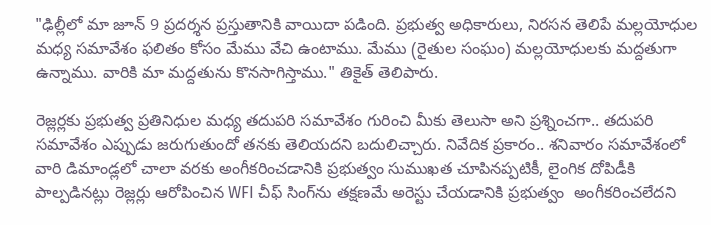"ఢిల్లీలో మా జూన్ 9 ప్రదర్శన ప్రస్తుతానికి వాయిదా పడింది. ప్రభుత్వ అధికారులు, నిరసన తెలిపే మల్లయోధుల మధ్య సమావేశం ఫలితం కోసం మేము వేచి ఉంటాము. మేము (రైతుల సంఘం) మల్లయోధులకు మద్దతుగా ఉన్నాము. వారికి మా మద్దతును కొనసాగిస్తాము." తికైత్ తెలిపారు.

రెజ్లర్లకు ప్రభుత్వ ప్రతినిధుల మధ్య తదుపరి సమావేశం గురించి మీకు తెలుసా అని ప్రశ్నించగా.. తదుపరి సమావేశం ఎప్పుడు జరుగుతుందో తనకు తెలియదని బదులిచ్చారు. నివేదిక ప్రకారం.. శనివారం సమావేశంలో వారి డిమాండ్లలో చాలా వరకు అంగీకరించడానికి ప్రభుత్వం సుముఖత చూపినప్పటికీ, లైంగిక దోపిడీకి పాల్పడినట్లు రెజ్లర్లు ఆరోపించిన WFI చీఫ్ సింగ్‌ను తక్షణమే అరెస్టు చేయడానికి ప్రభుత్వం  అంగీకరించలేదని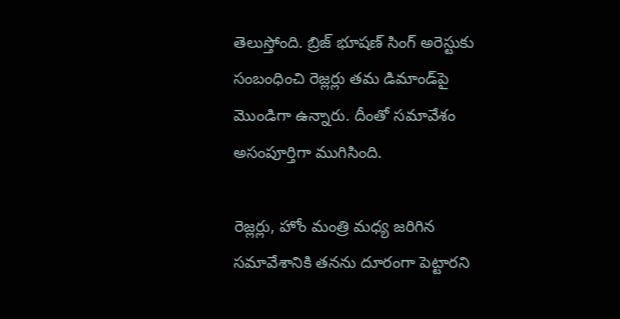తెలుస్తోంది. బ్రిజ్ భూషణ్ సింగ్ అరెస్టుకు సంబంధించి రెజ్లర్లు తమ డిమాండ్‌పై మొండిగా ఉన్నారు. దీంతో సమావేశం అసంపూర్తిగా ముగిసింది.

రెజ్లర్లు, హోం మంత్రి మధ్య జరిగిన సమావేశానికి తనను దూరంగా పెట్టారని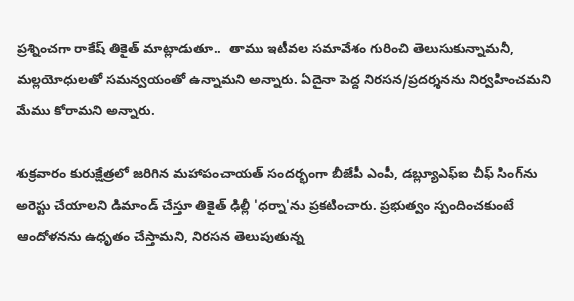ప్రశ్నించగా రాకేష్ తికైత్ మాట్లాడుతూ..  తాము ఇటీవల సమావేశం గురించి తెలుసుకున్నామనీ, మల్లయోధులతో సమన్వయంతో ఉన్నామని అన్నారు. ఏదైనా పెద్ద నిరసన/ప్రదర్శనను నిర్వహించమని మేము కోరామని అన్నారు.

శుక్రవారం కురుక్షేత్రలో జరిగిన మహాపంచాయత్ సందర్భంగా బీజేపీ ఎంపీ, డబ్ల్యూఎఫ్‌ఐ చీఫ్ సింగ్‌ను అరెస్టు చేయాలని డిమాండ్ చేస్తూ తికైత్ ఢిల్లీ 'ధర్నా'ను ప్రకటించారు. ప్రభుత్వం స్పందించకుంటే ఆందోళనను ఉధృతం చేస్తామని, నిరసన తెలుపుతున్న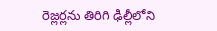రెజ్లర్లను తిరిగి ఢిల్లీలోని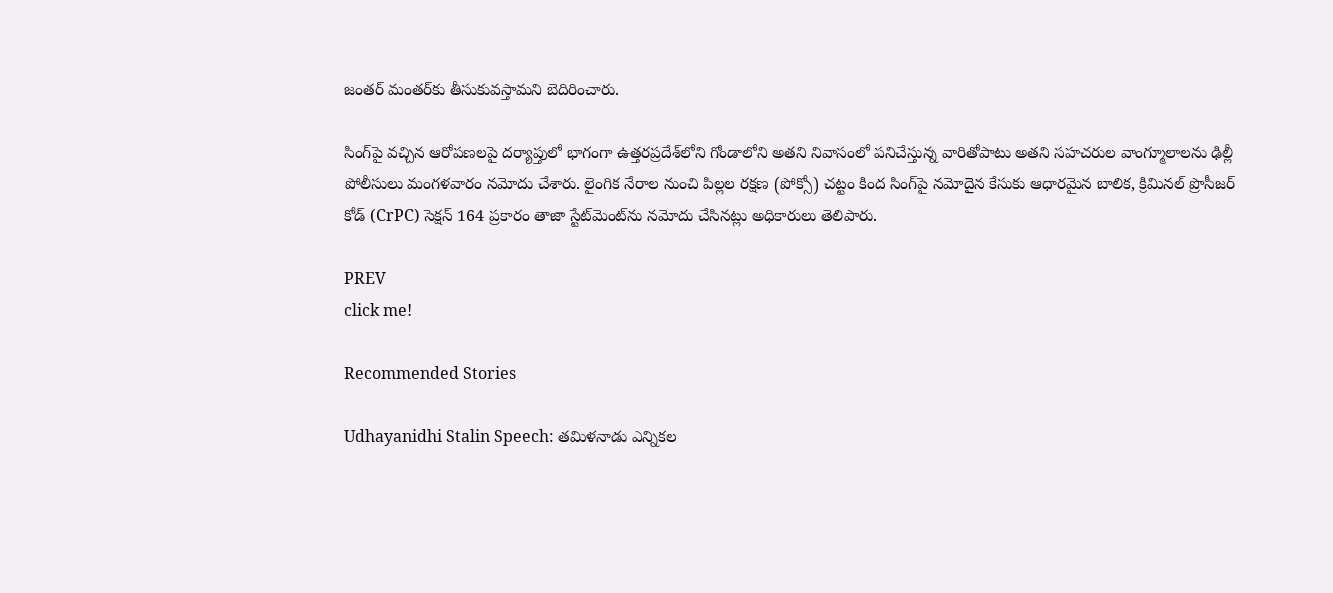జంతర్ మంతర్‌కు తీసుకువస్తామని బెదిరించారు.

సింగ్‌పై వచ్చిన ఆరోపణలపై దర్యాప్తులో భాగంగా ఉత్తరప్రదేశ్‌లోని గోండాలోని అతని నివాసంలో పనిచేస్తున్న వారితోపాటు అతని సహచరుల వాంగ్మూలాలను ఢిల్లీ పోలీసులు మంగళవారం నమోదు చేశారు. లైంగిక నేరాల నుంచి పిల్లల రక్షణ (పోక్సో) చట్టం కింద సింగ్‌పై నమోదైన కేసుకు ఆధారమైన బాలిక, క్రిమినల్ ప్రొసీజర్ కోడ్ (CrPC) సెక్షన్ 164 ప్రకారం తాజా స్టేట్‌మెంట్‌ను నమోదు చేసినట్లు అధికారులు తెలిపారు.

PREV
click me!

Recommended Stories

Udhayanidhi Stalin Speech: తమిళనాడు ఎన్నికల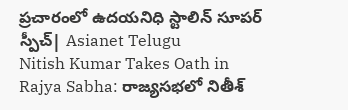ప్రచారంలో ఉదయనిధి స్టాలిన్ సూపర్ స్పీచ్| Asianet Telugu
Nitish Kumar Takes Oath in Rajya Sabha: రాజ్యసభలో నితీశ్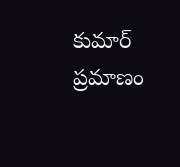కుమార్ ప్రమాణం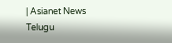| Asianet News Telugu